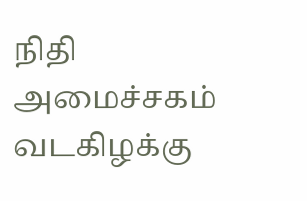நிதி அமைச்சகம்
வடகிழக்கு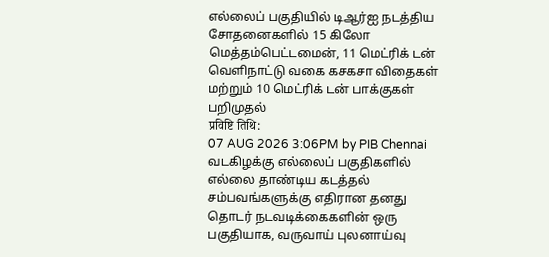எல்லைப் பகுதியில் டிஆர்ஐ நடத்திய சோதனைகளில் 15 கிலோ மெத்தம்பெட்டமைன், 11 மெட்ரிக் டன் வெளிநாட்டு வகை கசகசா விதைகள் மற்றும் 10 மெட்ரிக் டன் பாக்குகள் பறிமுதல்
प्रविष्टि तिथि:
07 AUG 2026 3:06PM by PIB Chennai
வடகிழக்கு எல்லைப் பகுதிகளில் எல்லை தாண்டிய கடத்தல் சம்பவங்களுக்கு எதிரான தனது தொடர் நடவடிக்கைகளின் ஒரு பகுதியாக, வருவாய் புலனாய்வு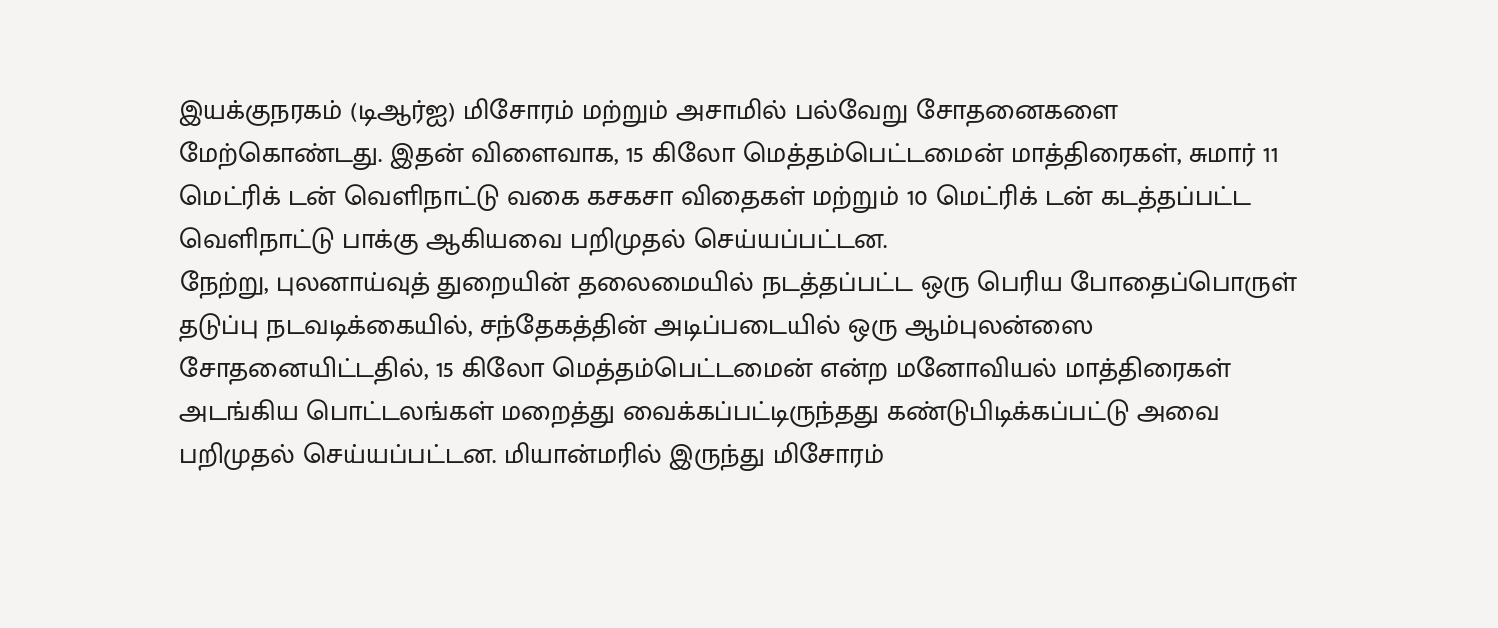இயக்குநரகம் (டிஆர்ஐ) மிசோரம் மற்றும் அசாமில் பல்வேறு சோதனைகளை மேற்கொண்டது. இதன் விளைவாக, 15 கிலோ மெத்தம்பெட்டமைன் மாத்திரைகள், சுமார் 11 மெட்ரிக் டன் வெளிநாட்டு வகை கசகசா விதைகள் மற்றும் 10 மெட்ரிக் டன் கடத்தப்பட்ட வெளிநாட்டு பாக்கு ஆகியவை பறிமுதல் செய்யப்பட்டன.
நேற்று, புலனாய்வுத் துறையின் தலைமையில் நடத்தப்பட்ட ஒரு பெரிய போதைப்பொருள் தடுப்பு நடவடிக்கையில், சந்தேகத்தின் அடிப்படையில் ஒரு ஆம்புலன்ஸை சோதனையிட்டதில், 15 கிலோ மெத்தம்பெட்டமைன் என்ற மனோவியல் மாத்திரைகள் அடங்கிய பொட்டலங்கள் மறைத்து வைக்கப்பட்டிருந்தது கண்டுபிடிக்கப்பட்டு அவை பறிமுதல் செய்யப்பட்டன. மியான்மரில் இருந்து மிசோரம்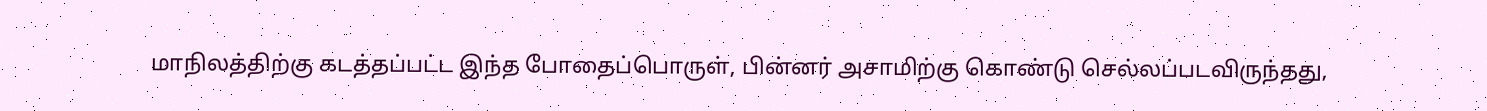மாநிலத்திற்கு கடத்தப்பட்ட இந்த போதைப்பொருள், பின்னர் அசாமிற்கு கொண்டு செல்லப்படவிருந்தது,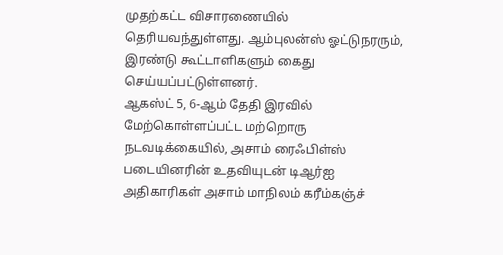முதற்கட்ட விசாரணையில் தெரியவந்துள்ளது. ஆம்புலன்ஸ் ஓட்டுநரரும், இரண்டு கூட்டாளிகளும் கைது செய்யப்பட்டுள்ளனர்.
ஆகஸ்ட் 5, 6-ஆம் தேதி இரவில் மேற்கொள்ளப்பட்ட மற்றொரு நடவடிக்கையில், அசாம் ரைஃபிள்ஸ் படையினரின் உதவியுடன் டிஆர்ஐ அதிகாரிகள் அசாம் மாநிலம் கரீம்கஞ்ச்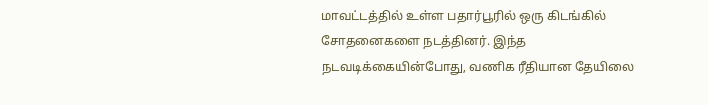மாவட்டத்தில் உள்ள பதார்பூரில் ஒரு கிடங்கில் சோதனைகளை நடத்தினர். இந்த நடவடிக்கையின்போது, வணிக ரீதியான தேயிலை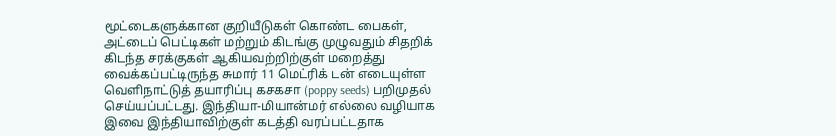மூட்டைகளுக்கான குறியீடுகள் கொண்ட பைகள், அட்டைப் பெட்டிகள் மற்றும் கிடங்கு முழுவதும் சிதறிக் கிடந்த சரக்குகள் ஆகியவற்றிற்குள் மறைத்து வைக்கப்பட்டிருந்த சுமார் 11 மெட்ரிக் டன் எடையுள்ள வெளிநாட்டுத் தயாரிப்பு கசகசா (poppy seeds) பறிமுதல் செய்யப்பட்டது. இந்தியா-மியான்மர் எல்லை வழியாக இவை இந்தியாவிற்குள் கடத்தி வரப்பட்டதாக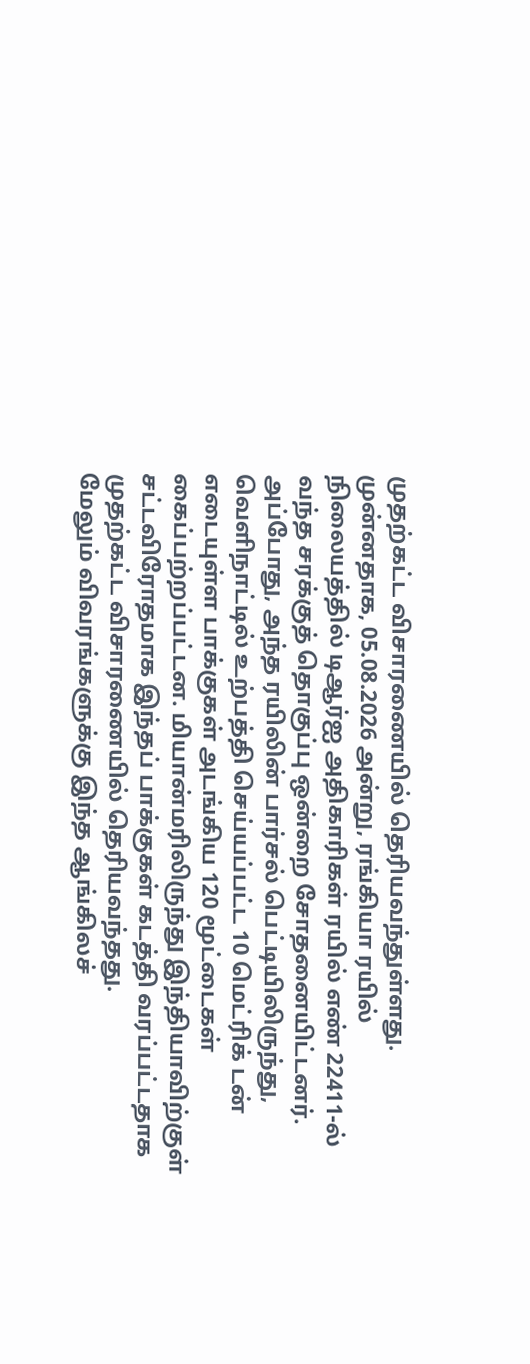முதற்கட்ட விசாரணையில் தெரியவந்துள்ளது.
முன்னதாக, 05.08.2026 அன்று, ரங்கியா ரயில் நிலையத்தில் டிஆர்ஐ அதிகாரிகள் ரயில் எண் 22411-ல் வந்த சரக்குத் தொகுப்பு ஒன்றை சோதனையிட்டனர். அப்போது, அந்த ரயிலின் பார்சல் பெட்டியிலிருந்து, வெளிநாட்டில் உற்பத்தி செய்யப்பட்ட 10 மெட்ரிக் டன் எடையுள்ள பாக்குகள் அடங்கிய 120 மூட்டைகள் கைப்பற்றப்பட்டன. மியான்மரிலிருந்து இந்தியாவிற்குள் சட்டவிரோதமாக இந்தப் பாக்குகள் கடத்தி வரப்பட்டதாக முதற்கட்ட விசாரணையில் தெரியவந்தது.
மேலும் விவரங்களுக்கு இந்த ஆங்கிலச்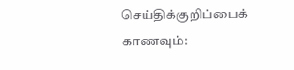செய்திக்குறிப்பைக் காணவும்: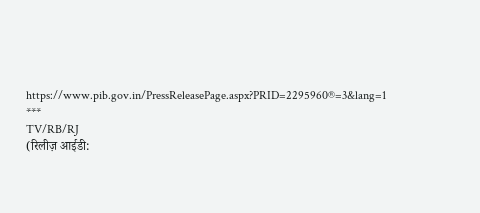https://www.pib.gov.in/PressReleasePage.aspx?PRID=2295960®=3&lang=1
***
TV/RB/RJ
(रिलीज़ आईडी: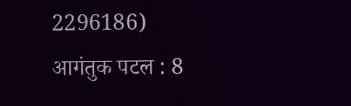2296186)
आगंतुक पटल : 8